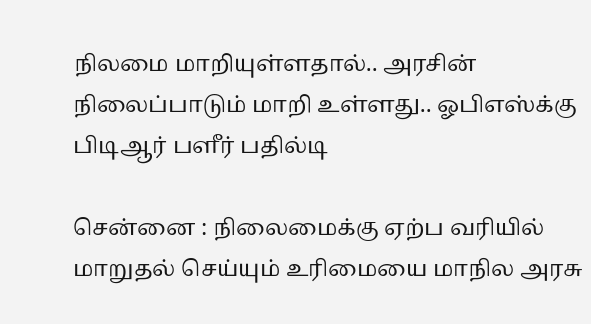நிலமை மாறியுள்ளதால்.. அரசின் நிலைப்பாடும் மாறி உள்ளது.. ஓபிஎஸ்க்கு பிடிஆர் பளீர் பதில்டி

சென்னை : நிலைமைக்கு ஏற்ப வரியில் மாறுதல் செய்யும் உரிமையை மாநில அரசு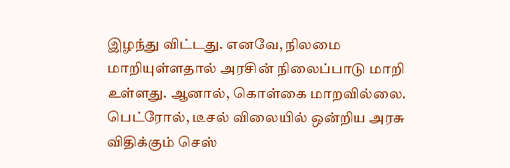இழந்து விட்டது. எனவே, நிலமை மாறியுள்ளதால் அரசின் நிலைப்பாடு மாறி உள்ளது. ஆனால், கொள்கை மாறவில்லை. பெட்ரோல், டீசல் விலையில் ஒன்றிய அரசு விதிக்கும் செஸ்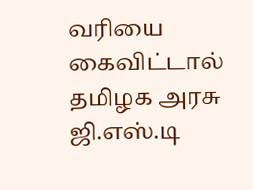வரியை கைவிட்டால் தமிழக அரசு ஜி.எஸ்.டி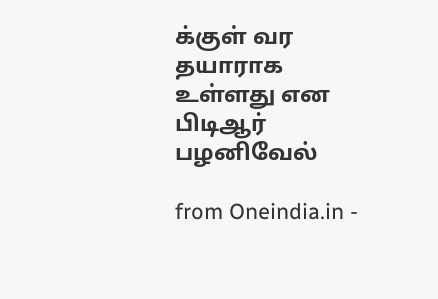க்குள் வர தயாராக உள்ளது என பிடிஆர் பழனிவேல்

from Oneindia.in -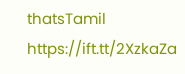thatsTamil https://ift.tt/2XzkaZa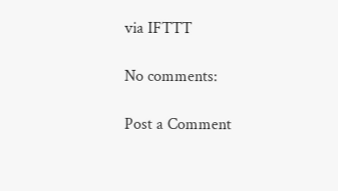via IFTTT

No comments:

Post a Comment